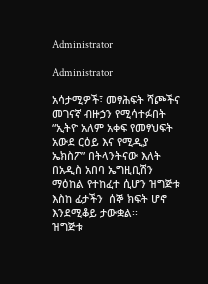Administrator

Administrator

አሳታሚዎች፣ መፃሕፍት ሻጮችና መገናኛ ብዙኃን የሚሳተፉበት “ኢትዮ አለም አቀፍ የመፃህፍት አውደ ርዕይ እና የሚዲያ ኤክስፖ” በትላንትናው እለት በአዲስ አበባ ኤግዚቢሽን ማዕከል የተከፈተ ሲሆን ዝግጅቱ እስከ ፊታችን  ሰኞ ክፍት ሆኖ እንደሚቆይ ታውቋል፡፡
ዝግጅቱ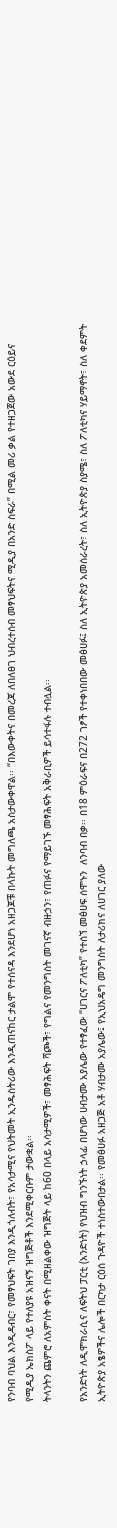የንባብ ባህል እንዲዳብር፣ የመፃህፍት ገበያ እንዲጎለብት፣ የአሳታሚና የህትመት ኢንዱስትሪው እንዲጠናከር ታልሞ የተሰናዳ እንደሆነ አዘጋጆቹ በላኩት መግለጫ አስታውቀዋል፡፡ “በእውቀትና በመረጃ ለበለፀገ ህብረተሰብ መፃህፍትና ሚዲያ በአንድ ስፍራ” በሚል መሪ ቃል የተዘጋጀው አውደ ርዕይና የሚዲያ ኤክስፖ ላይ የተለያዩ አዝናኝ ዝግጅቶች እንደሚቀርቡም ታውቋል፡፡
ትላንትን ጨምሮ ለአምስት ቀናት በሚዘልቀው ዝግጅት ላይ ከ60 በላይ አሳታሚዎች፣ መፃሕፍት ሻጮች፣ የግልና የመንግስት መገናኛ ብዙኃን፣ የጠፉና የማይገኙ መፃሕፍት አቅራቢዎች ይሳተፋሉ ተብሏል፡፡

የአንድነት ለዲሞክራሲና ለፍትህ ፓርቲ (አንድነት) የህዝብ ግንኙነት ኃላፊ በሆነው ሀብታሙ አያሌው የተፃፈው “ሀገርና ፖለቲካ” የተሰኘ መፅሀፍ ሰሞኑን  ለንባብ በቃ፡፡ በ18 ምዕራፍና በ272 ገፆች የተቀነበበው መፅሀፉ፤ ስለ ኢትዮጵያ አመሰራረት፣ ስለ ኢትዮጵያ ስያሜ፣ ስለ ፖለቲካና ሃይማኖት፣ ስለ ቀደምት ኢትዮጵያ አፄዎችና ሌሎች በርካታ ርዕሰ ጉዳዮች ተነስተውበታል፡፡ የመፅሀፉ አዘጋጅ አቶ ሃብታሙ አያሌው፤ የኢህአዴግ መንግስት ለታሪክና ለሀገር ያለው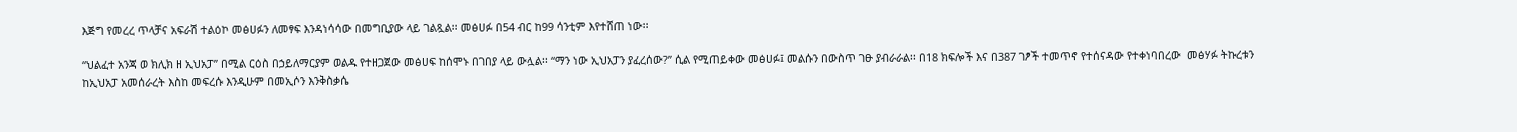እጅግ የመረረ ጥላቻና አፍራሽ ተልዕኮ መፅሀፉን ለመፃፍ እንዳነሳሳው በመግቢያው ላይ ገልጿል፡፡ መፅሀፉ በ54 ብር ከ99 ሳንቲም እየተሸጠ ነው፡፡

“ህልፈተ አንጃ ወ ክሊክ ዘ ኢህአፓ” በሚል ርዕስ በኃይለማርያም ወልዱ የተዘጋጀው መፅሀፍ ከሰሞኑ በገበያ ላይ ውሏል፡፡ “ማን ነው ኢህአፓን ያፈረሰው?” ሲል የሚጠይቀው መፅሀፉ፤ መልሱን በውስጥ ገፁ ያብራራል፡፡ በ18 ክፍሎች እና በ387 ገፆች ተመጥኖ የተሰናዳው የተቀነባበረው  መፅሃፉ ትኩረቱን ከኢህአፓ አመሰራረት እስከ መፍረሱ እንዲሁም በመኢሶን እንቅስቃሴ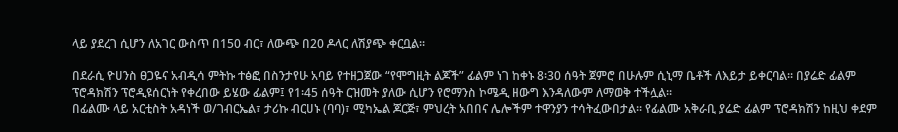ላይ ያደረገ ሲሆን ለአገር ውስጥ በ150 ብር፣ ለውጭ በ20 ዶላር ለሽያጭ ቀርቧል፡፡

በደራሲ ዮሀንስ ፀጋዬና አብዲሳ ምትኩ ተፅፎ በስንታየሁ አባይ የተዘጋጀው “የሞግዚት ልጆች” ፊልም ነገ ከቀኑ 8፡30 ሰዓት ጀምሮ በሁሉም ሲኒማ ቤቶች ለእይታ ይቀርባል፡፡ በያሬድ ፊልም ፕሮዳክሽን ፕሮዲዩሰርነት የቀረበው ይሄው ፊልም፤ የ1፡45 ሰዓት ርዝመት ያለው ሲሆን የሮማንስ ኮሜዲ ዘውግ እንዳለውም ለማወቅ ተችሏል፡፡
በፊልሙ ላይ አርቲስት አዳነች ወ/ገብርኤል፣ ታሪኩ ብርሀኑ (ባባ)፣ ሚካኤል ጆርጅ፣ ምህረት አበበና ሌሎችም ተዋንያን ተሳትፈውበታል፡፡ የፊልሙ አቅራቢ ያሬድ ፊልም ፕሮዳክሽን ከዚህ ቀደም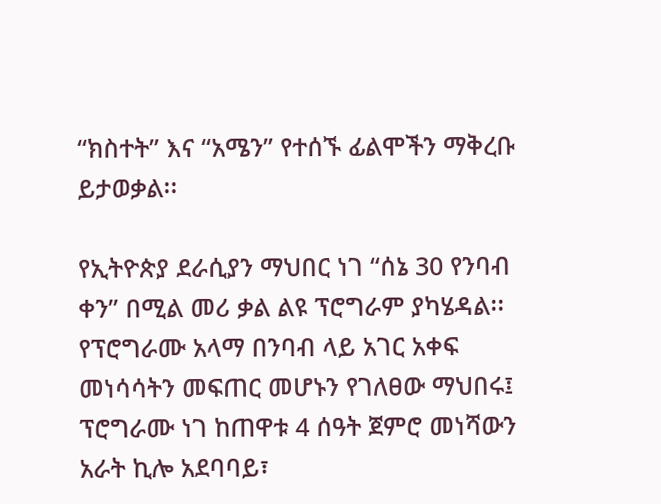“ክስተት” እና “አሜን” የተሰኙ ፊልሞችን ማቅረቡ ይታወቃል፡፡

የኢትዮጵያ ደራሲያን ማህበር ነገ “ሰኔ 30 የንባብ ቀን” በሚል መሪ ቃል ልዩ ፕሮግራም ያካሄዳል፡፡ የፕሮግራሙ አላማ በንባብ ላይ አገር አቀፍ መነሳሳትን መፍጠር መሆኑን የገለፀው ማህበሩ፤ ፕሮግራሙ ነገ ከጠዋቱ 4 ሰዓት ጀምሮ መነሻውን አራት ኪሎ አደባባይ፣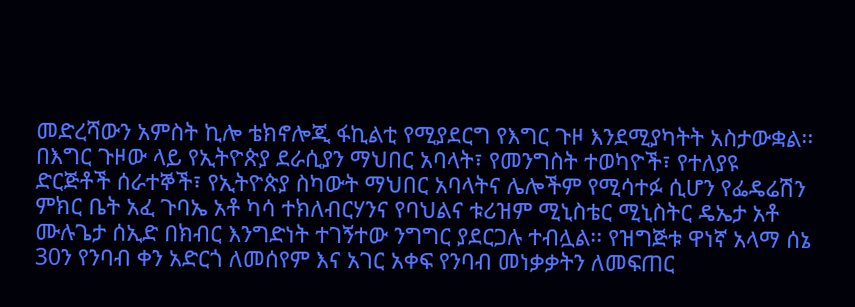መድረሻውን አምስት ኪሎ ቴክኖሎጂ ፋኪልቲ የሚያደርግ የእግር ጉዞ እንደሚያካትት አስታውቋል፡፡
በእግር ጉዞው ላይ የኢትዮጵያ ደራሲያን ማህበር አባላት፣ የመንግስት ተወካዮች፣ የተለያዩ ድርጅቶች ሰራተኞች፣ የኢትዮጵያ ስካውት ማህበር አባላትና ሌሎችም የሚሳተፉ ሲሆን የፌዴሬሽን ምክር ቤት አፈ ጉባኤ አቶ ካሳ ተክለብርሃንና የባህልና ቱሪዝም ሚኒስቴር ሚኒስትር ዴኤታ አቶ ሙሉጌታ ሰኢድ በክብር እንግድነት ተገኝተው ንግግር ያደርጋሉ ተብሏል፡፡ የዝግጅቱ ዋነኛ አላማ ሰኔ 30ን የንባብ ቀን አድርጎ ለመሰየም እና አገር አቀፍ የንባብ መነቃቃትን ለመፍጠር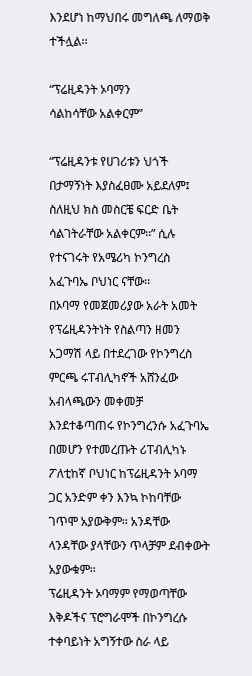እንደሆነ ከማህበሩ መግለጫ ለማወቅ ተችሏል፡፡

“ፕሬዚዳንት ኦባማን
ሳልከሳቸው አልቀርም”

“ፕሬዚዳንቱ የሀገሪቱን ህጎች በታማኝነት እያስፈፀሙ አይደለም፤ ስለዚህ ክስ መስርቼ ፍርድ ቤት ሳልገትራቸው አልቀርም፡፡” ሲሉ የተናገሩት የአሜሪካ ኮንግረስ አፈጉባኤ ቦህነር ናቸው፡፡
በኦባማ የመጀመሪያው አራት አመት የፕሬዚዳንትነት የስልጣን ዘመን አጋማሽ ላይ በተደረገው የኮንግረስ ምርጫ ሩፐብሊካኖች አሸንፈው አብላጫውን መቀመቻ እንደተቆጣጠሩ የኮንግረንሱ አፈጉባኤ በመሆን የተመረጡት ሪፐብሊካኑ ፖለቲከኛ ቦህነር ከፕሬዚዳንት ኦባማ ጋር አንድም ቀን እንኳ ኮከባቸው ገጥሞ አያውቅም፡፡ አንዳቸው ላንዳቸው ያላቸውን ጥላቻም ደብቀውት አያውቁም፡፡
ፕሬዚዳንት ኦባማም የማወጣቸው እቅዶችና ፕሮግራሞች በኮንግረሱ ተቀባይነት አግኝተው ስራ ላይ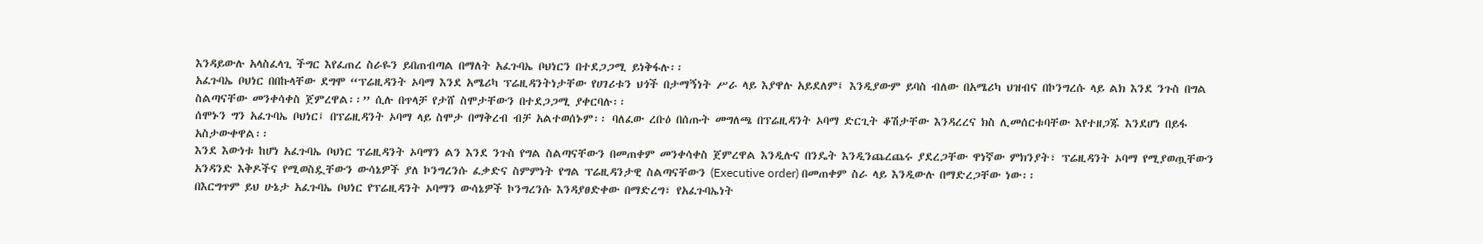እንዳይውሉ አላስፈላጊ ችግር እየፈጠረ ስራዬን ይበጠብጣል በማለት አፈጉባኤ ቦህነርን በተደጋጋሚ ይነቅፋሉ፡፡
አፈጉባኤ ቦህነር በበኩላቸው ደግሞ “ፕሬዚዳንት ኦባማ እንደ አሜሪካ ፕሬዚዳንትነታቸው የሀገሪቱን ህጎች በታማኝነት ሥራ ላይ እያዋሉ አይደለም፤ እንዲያውም ይባስ ብለው በአሜሪካ ህዝብና በኮንግረሱ ላይ ልክ እንደ ንጉስ በግል ስልጣናቸው መንቀሳቀስ ጀምረዋል፡፡” ሲሉ በጥላቻ የታሸ ስሞታቸውን በተደጋጋሚ ያቀርባሉ፡፡
ሰሞኑን ግን አፈጉባኤ ቦህነር፤ በፕሬዚዳንት ኦባማ ላይ ስሞታ በማቅረብ ብቻ አልተወሰኑም፡፡ ባለፈው ረቡዕ በሰጡት መግለጫ በፕሬዚዳንት ኦባማ ድርጊት ቆሽታቸው እንዳረረና ክስ ሊመሰርቱባቸው እየተዘጋጁ እንደሆነ በይፋ አስታውቀዋል፡፡
እንደ እውነቱ ከሆነ አፈጉባኤ ቦህነር ፕሬዚዳንት ኦባማን ልን እንደ ንጉስ የግል ስልጣናቸውን በመጠቀም መንቀሳቀስ ጀምረዋል እንዲሉና በንዴት እንዲንጨረጨሩ ያደረጋቸው ዋነኛው ምክንያት፣ ፕሬዚዳንት ኦባማ የሚያወጧቸውን አንዳንድ እቅዶችና የሚወስዷቸውን ውሳኔዎች ያለ ኮንግረንሱ ፈቃድና ስምምነት የግል ፕሬዚዳንታዊ ስልጣናቸውን (Executive order) በመጠቀም ስራ ላይ እንዲውሉ በማድረጋቸው ነው፡፡
በእርግጥም ይህ ሁኔታ አፈጉባኤ ቦህነር የፕሬዚዳንት ኦባማን ውሳኔዎች ኮንግረንሱ እንዳያፀድቀው በማድረግ፣ የአፈጉባኤነት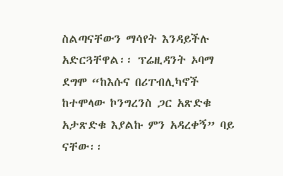ስልጣናቸውን ማሳየት እንዳይችሉ አድርጓቸዋል፡፡ ፕሬዚዳንት ኦባማ ደግሞ “ከእሱና በሪፐብሊካኖች ከተሞላው ኮንግረንስ ጋር አጽድቁ አታጽድቁ እያልኩ ምን አዳረቀኝ” ባይ ናቸው፡፡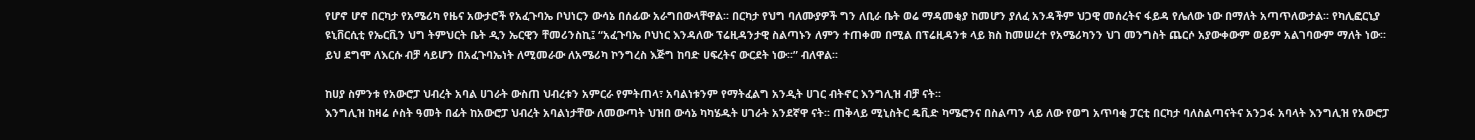የሆኖ ሆኖ በርካታ የአሜሪካ የዜና አውታሮች የአፈጉባኤ ቦህነርን ውሳኔ በሰፊው አራግበውላቸዋል፡፡ በርካታ የህግ ባለሙያዎች ግን ለቢራ ቤት ወሬ ማዳመቂያ ከመሆን ያለፈ አንዳችም ህጋዊ መሰረትና ፋይዳ የሌለው ነው በማለት አጣጥለውታል፡፡ የካሊፎርኒያ ዩኒቨርሲቲ የኤርቪን ህግ ትምህርት ቤት ዲን ኤርዊን ቸመሪንስኪ፤ “አፈጉባኤ ቦህነር እንዳለው ፕሬዚዳንታዊ ስልጣኑን ለምን ተጠቀመ በሚል በፕሬዚዳንቱ ላይ ክስ ከመሠረተ የአሜሪካንን ህገ መንግስት ጨርሶ አያውቀውም ወይም አልገባውም ማለት ነው፡፡ ይህ ደግሞ ለእርሱ ብቻ ሳይሆን በአፈጉባኤነት ለሚመራው ለአሜሪካ ኮንግረስ እጅግ ከባድ ሀፍረትና ውርደት ነው፡፡” ብለዋል፡፡

ከሀያ ስምንቱ የአውሮፓ ህብረት አባል ሀገራት ውስጠ ህብረቱን አምርራ የምትጠላ፣ አባልነቱንም የማትፈልግ አንዲት ሀገር ብትኖር እንግሊዝ ብቻ ናት፡፡
እንግሊዝ ከዛሬ ሶስት ዓመት በፊት ከአውሮፓ ህብረት አባልነታቸው ለመውጣት ህዝበ ውሳኔ ካካሄዱት ሀገራት አንደኛዋ ናት፡፡ ጠቅላይ ሚኒስትር ዴቪድ ካሜሮንና በስልጣን ላይ ለው የወግ አጥባቂ ፓርቲ በርካታ ባለስልጣናትና አንጋፋ አባላት እንግሊዝ የአውሮፓ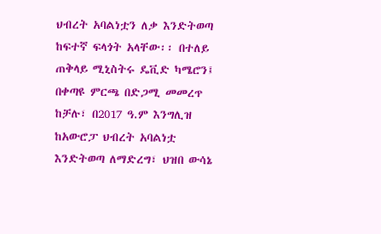ህብረት አባልነቷን ለቃ እንድትወጣ ከፍተኛ ፍላጎት አላቸው፡፡ በተለይ ጠቅላይ ሚኒስትሩ ዴቪድ ካሜሮን፤ በቀጣዩ ምርጫ በድጋሚ መመረጥ ከቻሉ፣ በ2017 ዓ.ም እንግሊዝ ከአውሮፓ ህብረት አባልነቷ እንድትወጣ ለማድረግ፣ ህዝበ ውሳኔ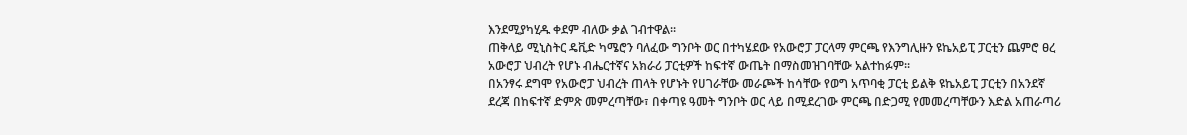እንደሚያካሂዱ ቀደም ብለው ቃል ገብተዋል፡፡
ጠቅላይ ሚኒስትር ዴቪድ ካሜሮን ባለፈው ግንቦት ወር በተካሄደው የአውሮፓ ፓርላማ ምርጫ የእንግሊዙን ዩኬአይፒ ፓርቲን ጨምሮ ፀረ አውሮፓ ህብረት የሆኑ ብሔርተኛና አክራሪ ፓርቲዎች ከፍተኛ ውጤት በማስመዝገባቸው አልተከፉም፡፡
በአንፃሩ ደግሞ የአውሮፓ ህብረት ጠላት የሆኑት የሀገራቸው መራጮች ከሳቸው የወግ አጥባቂ ፓርቲ ይልቅ ዩኬአይፒ ፓርቲን በአንደኛ ደረጃ በከፍተኛ ድምጽ መምረጣቸው፣ በቀጣዩ ዓመት ግንቦት ወር ላይ በሚደረገው ምርጫ በድጋሚ የመመረጣቸውን እድል አጠራጣሪ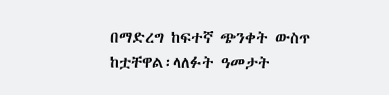በማድረግ ከፍተኛ ጭንቀት ውስጥ ከቷቸዋል፡ላለፉት ዓመታት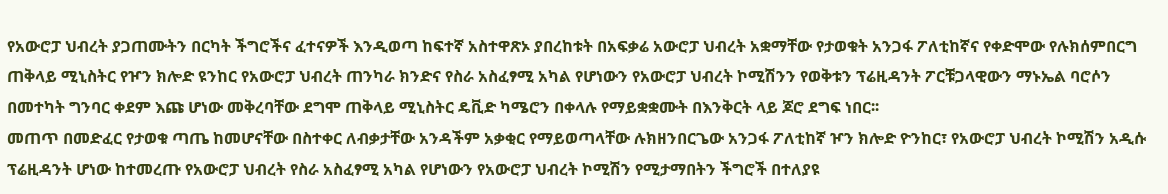የአውሮፓ ህብረት ያጋጠሙትን በርካት ችግሮችና ፈተናዎች እንዲወጣ ከፍተኛ አስተዋጽኦ ያበረከቱት በአፍቃሬ አውሮፓ ህብረት አቋማቸው የታወቁት አንጋፋ ፖለቲከኛና የቀድሞው የሉክሰምበርግ ጠቅላይ ሚኒስትር የዦን ክሎድ ዩንከር የአውሮፓ ህብረት ጠንካራ ክንድና የስራ አስፈፃሚ አካል የሆነውን የአውሮፓ ህብረት ኮሚሽንን የወቅቱን ፕሬዚዳንት ፖርቹጋላዊውን ማኑኤል ባሮሶን በመተካት ግንባር ቀደም እጩ ሆነው መቅረባቸው ደግሞ ጠቅላይ ሚኒስትር ዴቪድ ካሜሮን በቀላሉ የማይቋቋሙት በእንቅርት ላይ ጆሮ ደግፍ ነበር፡፡
መጠጥ በመድፈር የታወቁ ጣጤ ከመሆናቸው በስተቀር ለብቃታቸው አንዳችም አቃቂር የማይወጣላቸው ሉክዘንበርጌው አንጋፋ ፖለቲከኛ ዦን ክሎድ ዮንከር፣ የአውሮፓ ህብረት ኮሚሽን አዲሱ ፕሬዚዳንት ሆነው ከተመረጡ የአውሮፓ ህብረት የስራ አስፈፃሚ አካል የሆነውን የአውሮፓ ህብረት ኮሚሽን የሚታማበትን ችግሮች በተለያዩ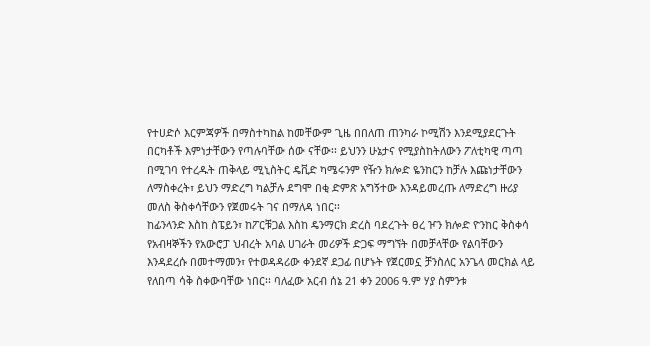የተሀድሶ እርምጃዎች በማስተካከል ከመቸውም ጊዜ በበለጠ ጠንካራ ኮሚሽን እንደሚያደርጉት በርካቶች እምነታቸውን የጣሉባቸው ሰው ናቸው፡፡ ይህንን ሁኔታና የሚያስከትለውን ፖለቲካዊ ጣጣ በሚገባ የተረዱት ጠቅላይ ሚኒስትር ዴቪድ ካሜሩንም የዥን ክሎድ ዬንከርን ከቻሉ እጩነታቸውን ለማስቀረት፣ ይህን ማድረግ ካልቻሉ ደግሞ በቂ ድምጽ አግኝተው እንዳይመረጡ ለማድረግ ዙሪያ መለስ ቅስቀሳቸውን የጀመሩት ገና በማለዳ ነበር፡፡
ከፊንላንድ እስከ ስፔይን፣ ከፖርቹጋል እስከ ዴንማርክ ድረስ ባደረጉት ፀረ ዦን ክሎድ ዮንከር ቅስቀሳ የአብዛኞችን የአውሮፓ ህብረት አባል ሀገራት መሪዎች ድጋፍ ማግኘት በመቻላቸው የልባቸውን እንዳደረሱ በመተማመን፣ የተወዳዳሪው ቀንደኛ ደጋፊ በሆኑት የጀርመኗ ቻንስለር አንጌላ መርክል ላይ የለበጣ ሳቅ ስቀውባቸው ነበር፡፡ ባለፈው አርብ ሰኔ 21 ቀን 2006 ዓ.ም ሃያ ስምንቱ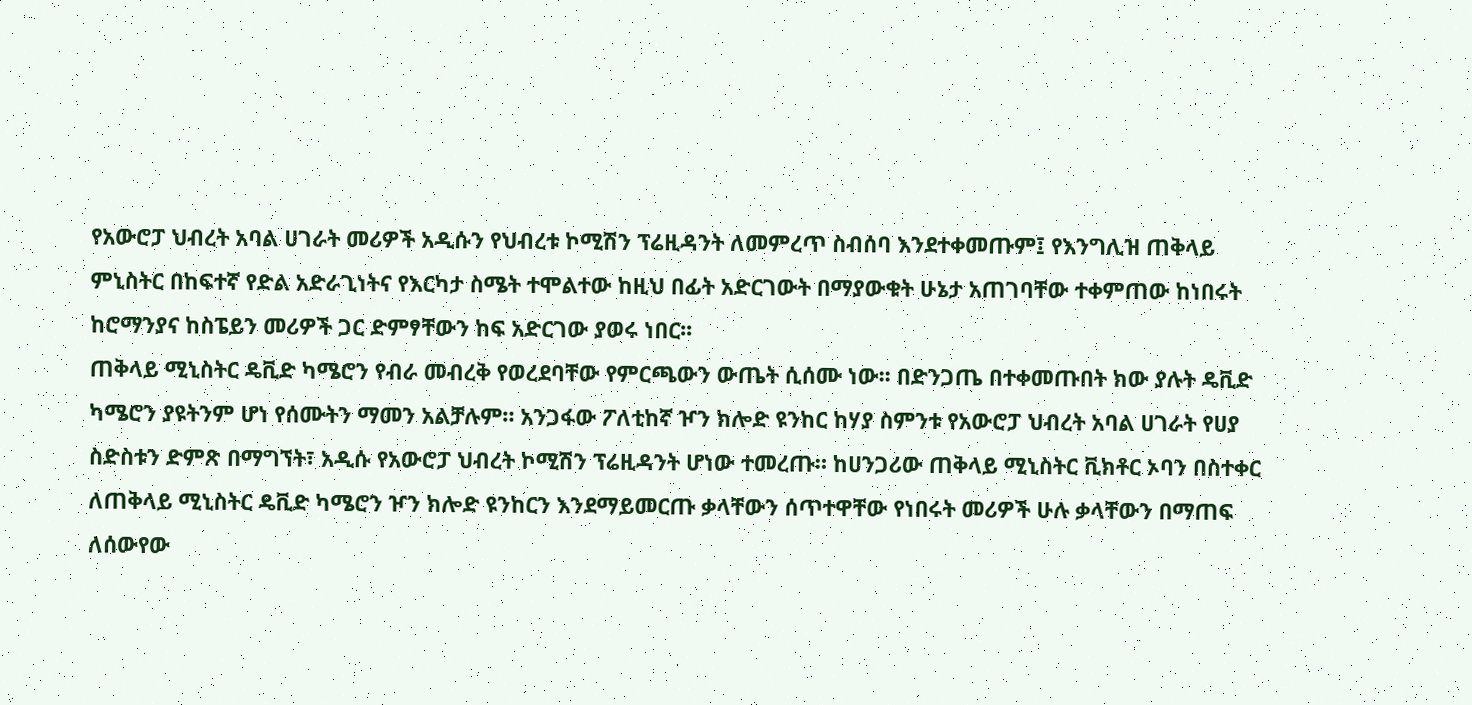የአውሮፓ ህብረት አባል ሀገራት መሪዎች አዲሱን የህብረቱ ኮሚሽን ፕሬዚዳንት ለመምረጥ ስብሰባ እንደተቀመጡም፤ የእንግሊዝ ጠቅላይ ምኒስትር በከፍተኛ የድል አድራጊነትና የእርካታ ስሜት ተሞልተው ከዚህ በፊት አድርገውት በማያውቁት ሁኔታ አጠገባቸው ተቀምጠው ከነበሩት ከሮማንያና ከስፔይን መሪዎች ጋር ድምፃቸውን ከፍ አድርገው ያወሩ ነበር፡፡
ጠቅላይ ሚኒስትር ዴቪድ ካሜሮን የብራ መብረቅ የወረደባቸው የምርጫውን ውጤት ሲሰሙ ነው፡፡ በድንጋጤ በተቀመጡበት ክው ያሉት ዴቪድ ካሜሮን ያዩትንም ሆነ የሰሙትን ማመን አልቻሉም። አንጋፋው ፖለቲከኛ ዦን ክሎድ ዩንከር ከሃያ ስምንቱ የአውሮፓ ህብረት አባል ሀገራት የሀያ ስድስቱን ድምጽ በማግኘት፣ አዲሱ የአውሮፓ ህብረት ኮሚሽን ፕሬዚዳንት ሆነው ተመረጡ። ከሀንጋሪው ጠቅላይ ሚኒስትር ቪክቶር ኦባን በስተቀር ለጠቅላይ ሚኒስትር ዴቪድ ካሜሮን ዦን ክሎድ ዩንከርን እንደማይመርጡ ቃላቸውን ሰጥተዋቸው የነበሩት መሪዎች ሁሉ ቃላቸውን በማጠፍ ለሰውየው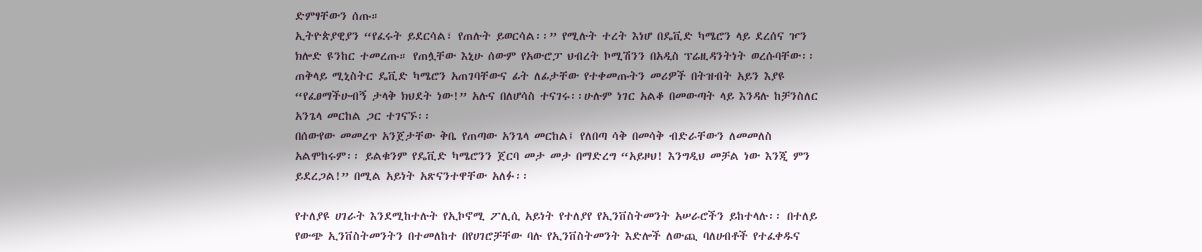ድምፃቸውን ሰጡ።
ኢትዮጵያዊያን “የፈሩት ይደርሳል፣ የጠሉት ይወርሳል፡፡” የሚሉት ተረት እነሆ በዴቪድ ካሜሮን ላይ ደረሰና ዦን ክሎድ ዩንከር ተመረጡ። የጠሏቸው እኒሁ ሰውም የአውሮፓ ህብረት ኮሚሽንን በአዲስ ፕሬዚዳንትነት ወረሱባቸው፡፡
ጠቅላይ ሚኒስትር ዴቪድ ካሜሮን አጠገባቸውና ፊት ለፊታቸው የተቀመጡትን መሪዎች በትዝብት አይን እያዩ “የፈፀማችሁብኝ ታላቅ ክህደት ነው!” አሉና በለሆሳስ ተናገሩ፡፡ሁሉም ነገር አልቆ በመውጣት ላይ እንዳሉ ከቻንስለር አንጌላ መርከል ጋር ተገናኙ፡፡
በሰውየው መመረጥ አንጀታቸው ቅቤ የጠጣው አንጌላ መርከል፤ የለበጣ ሳቅ በመሳቅ ብድራቸውን ለመመለስ አልሞከሩም፡፡ ይልቁንም የዴቪድ ካሜሮንን ጀርባ መታ መታ በማድረግ “አይዞህ! እንግዲህ መቻል ነው እንጂ ምን ይደረጋል!” በሚል አይነት አጽናንተዋቸው አለፉ፡፡

የተለያዩ ሀገራት እንደሚከተሉት የኢኮኖሚ ፖሊሲ አይነት የተለያየ የኢንቨስትመንት አሠራሮችን ይከተላሉ፡፡ በተለይ የውጭ ኢንቨስትመንትን በተመለከተ በየሀገሮቻቸው ባሉ የኢንቨስትመንት እድሎች ለውጪ ባለሀብቶች የተፈቀዱና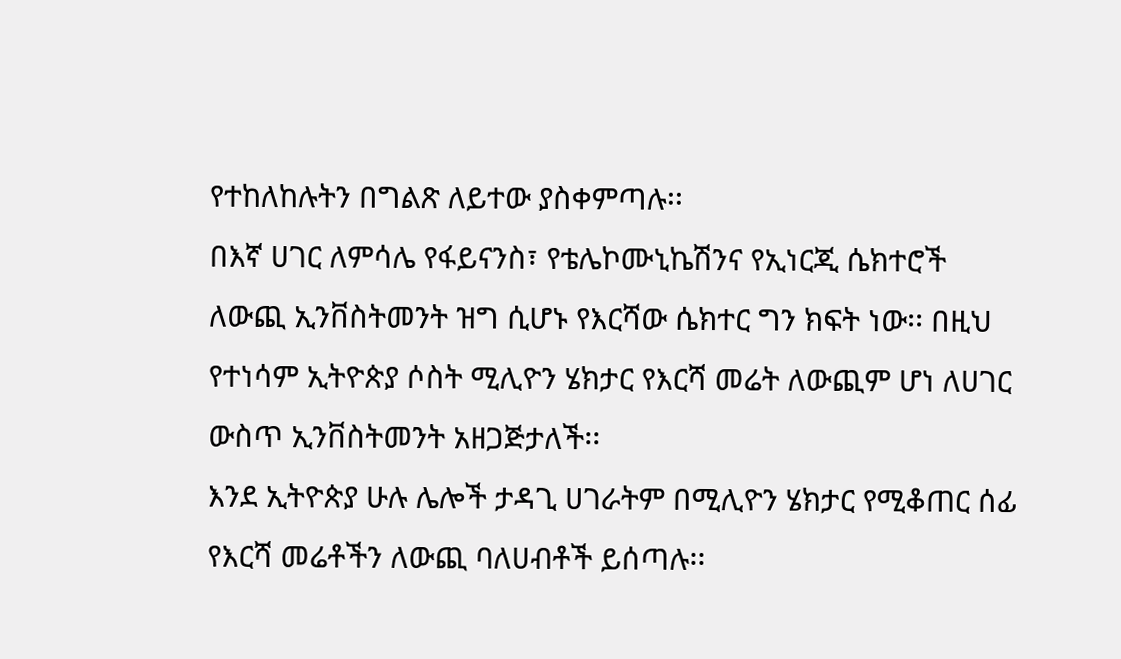የተከለከሉትን በግልጽ ለይተው ያስቀምጣሉ፡፡
በእኛ ሀገር ለምሳሌ የፋይናንስ፣ የቴሌኮሙኒኬሽንና የኢነርጂ ሴክተሮች ለውጪ ኢንቨስትመንት ዝግ ሲሆኑ የእርሻው ሴክተር ግን ክፍት ነው፡፡ በዚህ የተነሳም ኢትዮጵያ ሶስት ሚሊዮን ሄክታር የእርሻ መሬት ለውጪም ሆነ ለሀገር ውስጥ ኢንቨስትመንት አዘጋጅታለች፡፡
እንደ ኢትዮጵያ ሁሉ ሌሎች ታዳጊ ሀገራትም በሚሊዮን ሄክታር የሚቆጠር ሰፊ የእርሻ መሬቶችን ለውጪ ባለሀብቶች ይሰጣሉ፡፡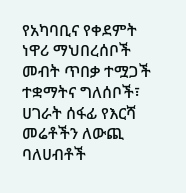የአካባቢና የቀደምት ነዋሪ ማህበረሰቦች መብት ጥበቃ ተሟጋች ተቋማትና ግለሰቦች፣ ሀገራት ሰፋፊ የእርሻ መሬቶችን ለውጪ ባለሀብቶች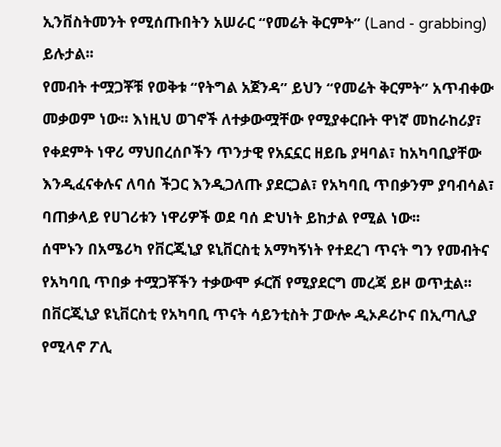ኢንቨስትመንት የሚሰጡበትን አሠራር “የመሬት ቅርምት” (Land - grabbing) ይሉታል፡፡
የመብት ተሟጋቾቹ የወቅቱ “የትግል አጀንዳ” ይህን “የመሬት ቅርምት” አጥብቀው መቃወም ነው፡፡ እነዚህ ወገኖች ለተቃውሟቸው የሚያቀርቡት ዋነኛ መከራከሪያ፣ የቀደምት ነዋሪ ማህበረሰቦችን ጥንታዊ የአኗኗር ዘይቤ ያዛባል፣ ከአካባቢያቸው እንዲፈናቀሉና ለባሰ ችጋር እንዲጋለጡ ያደርጋል፣ የአካባቢ ጥበቃንም ያባብሳል፣ ባጠቃላይ የሀገሪቱን ነዋሪዎች ወደ ባሰ ድህነት ይከታል የሚል ነው፡፡
ሰሞኑን በአሜሪካ የቨርጂኒያ ዩኒቨርስቲ አማካኝነት የተደረገ ጥናት ግን የመብትና የአካባቢ ጥበቃ ተሟጋቾችን ተቃውሞ ፉርሽ የሚያደርግ መረጃ ይዞ ወጥቷል፡፡ በቨርጂኒያ ዩኒቨርስቲ የአካባቢ ጥናት ሳይንቲስት ፓውሎ ዲኦዶሪኮና በኢጣሊያ የሚላኖ ፖሊ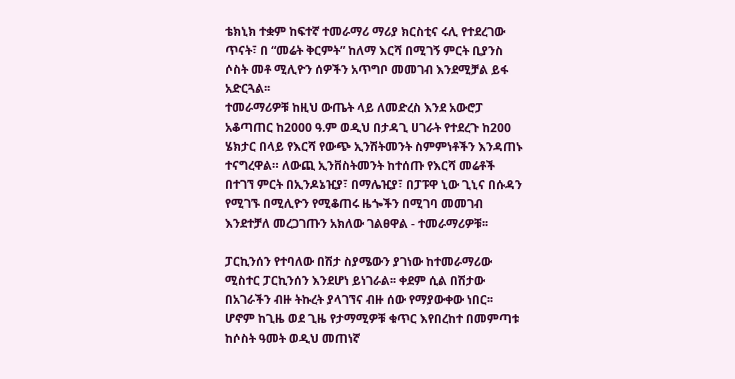ቴክኒክ ተቋም ከፍተኛ ተመራማሪ ማሪያ ክርስቲና ሩሊ የተደረገው ጥናት፣ በ “መሬት ቅርምት” ከለማ እርሻ በሚገኝ ምርት ቢያንስ ሶስት መቶ ሚሊዮን ሰዎችን አጥግቦ መመገብ እንደሚቻል ይፋ አድርጓል፡፡
ተመራማሪዎቹ ከዚህ ውጤት ላይ ለመድረስ እንደ አውሮፓ አቆጣጠር ከ2000 ዓ.ም ወዲህ በታዳጊ ሀገራት የተደረጉ ከ200 ሄክታር በላይ የእርሻ የውጭ ኢንሽትመንት ስምምነቶችን እንዳጠኑ ተናግረዋል። ለውጪ ኢንቨስትመንት ከተሰጡ የእርሻ መሬቶች በተገኘ ምርት በኢንዶኔዢያ፣ በማሌዢያ፣ በፓፑዋ ኒው ጊኒና በሱዳን የሚገኙ በሚሊዮን የሚቆጠሩ ዜጐችን በሚገባ መመገብ እንደተቻለ መረጋገጡን አክለው ገልፀዋል - ተመራማሪዎቹ፡፡

ፓርኪንሰን የተባለው በሽታ ስያሜውን ያገነው ከተመራማሪው ሚስተር ፓርኪንሰን እንደሆነ ይነገራል፡፡ ቀደም ሲል በሽታው በአገራችን ብዙ ትኩረት ያላገኘና ብዙ ሰው የማያውቀው ነበር፡፡ ሆኖም ከጊዜ ወደ ጊዜ የታማሚዎቹ ቁጥር እየበረከተ በመምጣቱ ከሶስት ዓመት ወዲህ መጠነኛ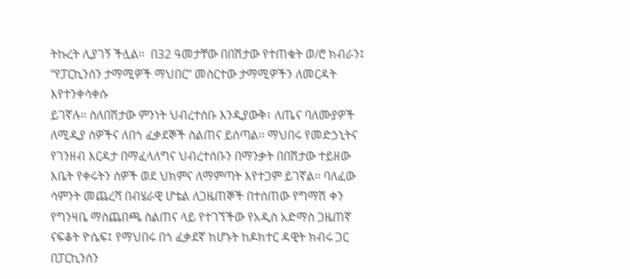ትኩረት ሊያገኝ ችሏል፡፡  በ32 ዓመታቸው በበሽታው የተጠቁት ወ/ሮ ክብራን፤
“የፓርኪንሰን ታማሚዎች ማህበር” መስርተው ታማሚዎችን ለመርዳት እየተንቀሳቀሱ
ይገኛሉ፡፡ ስለበሽታው ምንነት ህብረተሰቡ እንዲያውቅ፣ ለጤና ባለሙያዎች ለሚዲያ ሰዎችና ለበጎ ፈቃደኞች ስልጠና ይሰጣል፡፡ ማህበሩ የመድኃኒትና የገንዘብ እርዳታ በማፈላለግና ህብረተሰቡን በማንቃት በበሽታው ተይዘው እቤት የቀሩትን ሰዎች ወደ ህክምና ለማምጣት እየተጋም ይገኛል፡፡ ባለፈው ሳምንት መጨረሻ በብሄራዊ ሆቴል ለጋዜጠኞች በተሰጠው የግማሽ ቀን የግንዛቤ ማስጨበጫ ስልጠና ላይ የተገኘችው የአዲስ አድማስ ጋዜጠኛ ናፍቆት ዮሴፍ፤ የማህበሩ በጎ ፈቃደኛ ከሆኑት ከዶክተር ዳዊት ክብሩ ጋር በፓርኪንሰን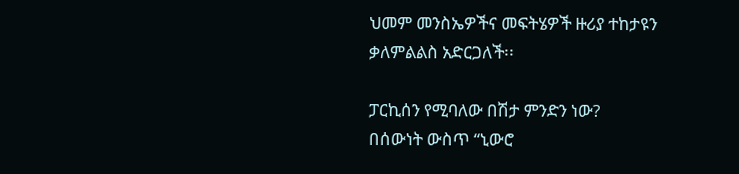ህመም መንስኤዎችና መፍትሄዎች ዙሪያ ተከታዩን ቃለምልልስ አድርጋለች፡፡

ፓርኪሰን የሚባለው በሽታ ምንድን ነው?
በሰውነት ውስጥ “ኒውሮ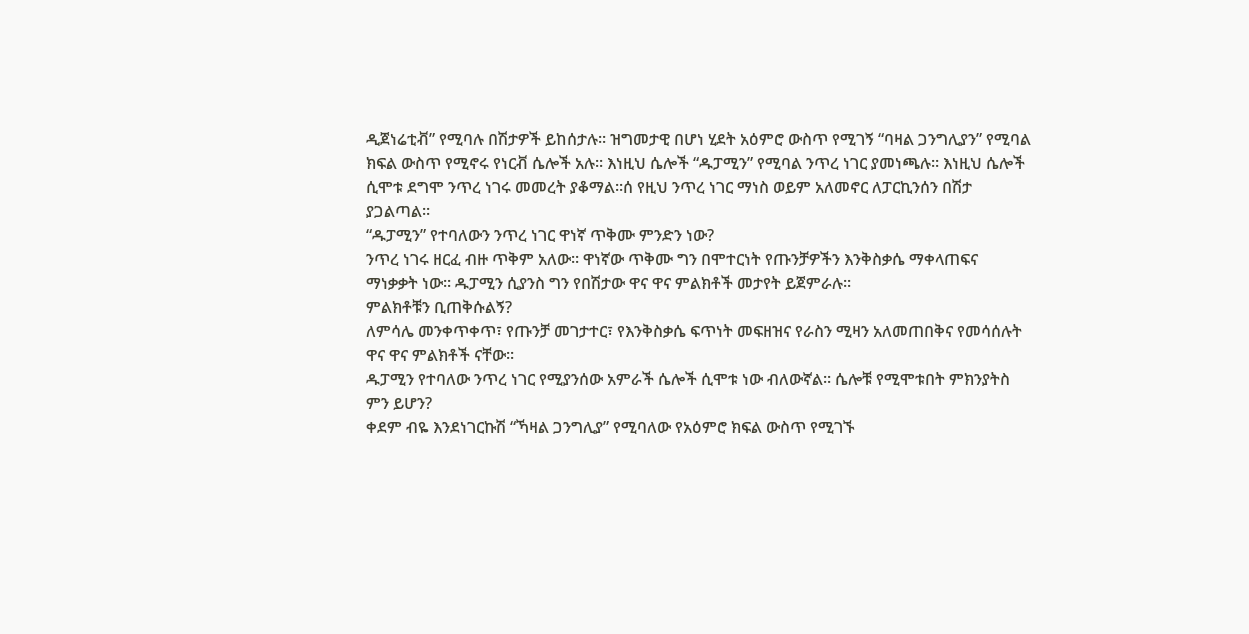ዲጀነሬቲቭ” የሚባሉ በሽታዎች ይከሰታሉ፡፡ ዝግመታዊ በሆነ ሂደት አዕምሮ ውስጥ የሚገኝ “ባዛል ጋንግሊያን” የሚባል ክፍል ውስጥ የሚኖሩ የነርቭ ሴሎች አሉ፡፡ እነዚህ ሴሎች “ዱፓሚን” የሚባል ንጥረ ነገር ያመነጫሉ። እነዚህ ሴሎች ሲሞቱ ደግሞ ንጥረ ነገሩ መመረት ያቆማል፡፡ሰ የዚህ ንጥረ ነገር ማነስ ወይም አለመኖር ለፓርኪንሰን በሽታ ያጋልጣል፡፡
“ዱፓሚን” የተባለውን ንጥረ ነገር ዋነኛ ጥቅሙ ምንድን ነው?
ንጥረ ነገሩ ዘርፈ ብዙ ጥቅም አለው፡፡ ዋነኛው ጥቅሙ ግን በሞተርነት የጡንቻዎችን እንቅስቃሴ ማቀላጠፍና ማነቃቃት ነው፡፡ ዱፓሚን ሲያንስ ግን የበሽታው ዋና ዋና ምልክቶች መታየት ይጀምራሉ፡፡
ምልክቶቹን ቢጠቅሱልኝ?
ለምሳሌ መንቀጥቀጥ፣ የጡንቻ መገታተር፣ የእንቅስቃሴ ፍጥነት መፍዘዝና የራስን ሚዛን አለመጠበቅና የመሳሰሉት ዋና ዋና ምልክቶች ናቸው፡፡
ዱፓሚን የተባለው ንጥረ ነገር የሚያንሰው አምራች ሴሎች ሲሞቱ ነው ብለውኛል፡፡ ሴሎቹ የሚሞቱበት ምክንያትስ ምን ይሆን?
ቀደም ብዬ እንደነገርኩሽ “ኻዛል ጋንግሊያ” የሚባለው የአዕምሮ ክፍል ውስጥ የሚገኙ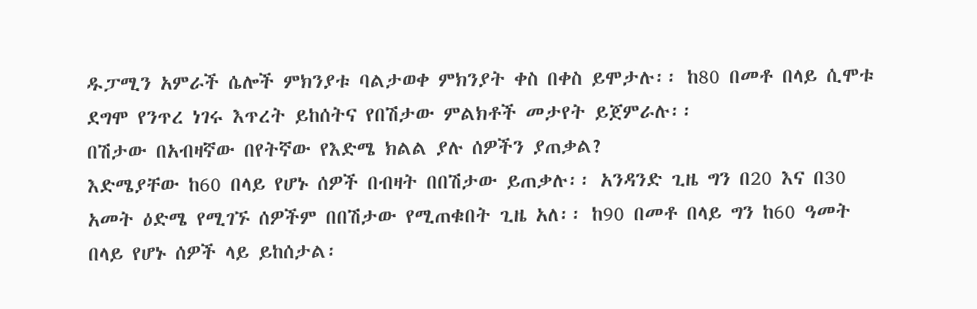ዱፓሚን አምራች ሴሎች ምክንያቱ ባልታወቀ ምክንያት ቀስ በቀስ ይሞታሉ፡፡ ከ80 በመቶ በላይ ሲሞቱ ደግሞ የንጥረ ነገሩ እጥረት ይከሰትና የበሽታው ምልክቶች መታየት ይጀምራሉ፡፡
በሽታው በአብዛኛው በየትኛው የእድሜ ክልል ያሉ ሰዎችን ያጠቃል?
እድሜያቸው ከ60 በላይ የሆኑ ሰዎች በብዛት በበሽታው ይጠቃሉ፡፡ አንዳንድ ጊዜ ግን በ20 እና በ30 አመት ዕድሜ የሚገኙ ሰዎችም በበሽታው የሚጠቁበት ጊዜ አለ፡፡ ከ90 በመቶ በላይ ግን ከ60 ዓመት በላይ የሆኑ ሰዎች ላይ ይከሰታል፡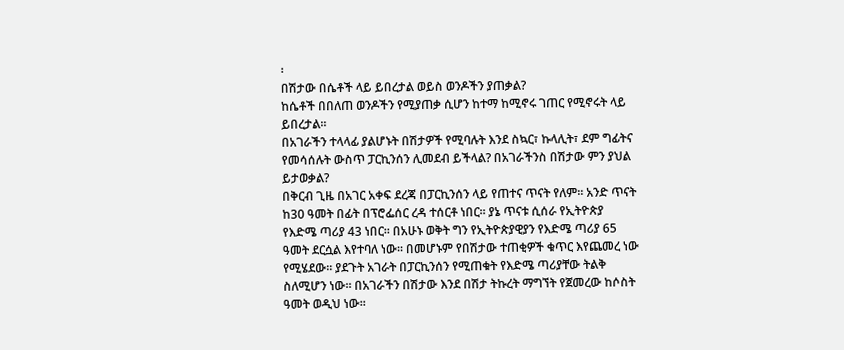፡
በሽታው በሴቶች ላይ ይበረታል ወይስ ወንዶችን ያጠቃል?
ከሴቶች በበለጠ ወንዶችን የሚያጠቃ ሲሆን ከተማ ከሚኖሩ ገጠር የሚኖሩት ላይ ይበረታል፡፡
በአገራችን ተላላፊ ያልሆኑት በሽታዎች የሚባሉት እንደ ስኳር፣ ኩላሊት፣ ደም ግፊትና የመሳሰሉት ውስጥ ፓርኪንሰን ሊመደብ ይችላል? በአገራችንስ በሽታው ምን ያህል ይታወቃል?
በቅርብ ጊዜ በአገር አቀፍ ደረጃ በፓርኪንሰን ላይ የጠተና ጥናት የለም፡፡ አንድ ጥናት ከ30 ዓመት በፊት በፕሮፌሰር ረዳ ተሰርቶ ነበር፡፡ ያኔ ጥናቱ ሲሰራ የኢትዮጵያ የእድሜ ጣሪያ 43 ነበር፡፡ በአሁኑ ወቅት ግን የኢትዮጵያዊያን የእድሜ ጣሪያ 65 ዓመት ደርሷል እየተባለ ነው፡፡ በመሆኑም የበሽታው ተጠቂዎች ቁጥር እየጨመረ ነው የሚሄደው፡፡ ያደጉት አገራት በፓርኪንሰን የሚጠቁት የእድሜ ጣሪያቸው ትልቅ ስለሚሆን ነው፡፡ በአገራችን በሽታው እንደ በሽታ ትኩረት ማግኘት የጀመረው ከሶስት ዓመት ወዲህ ነው፡፡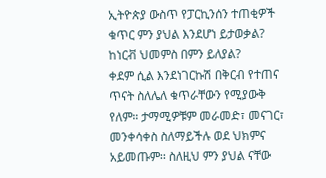ኢትዮጵያ ውስጥ የፓርኪንሰን ተጠቂዎች ቁጥር ምን ያህል እንደሆነ ይታወቃል? ከነርቭ ህመምስ በምን ይለያል?
ቀደም ሲል እንደነገርኩሽ በቅርብ የተጠና ጥናት ስለሌለ ቁጥራቸውን የሚያውቅ የለም። ታማሚዎቹም መራመድ፣ መናገር፣ መንቀሳቀስ ስለማይችሉ ወደ ህክምና አይመጡም፡፡ ስለዚህ ምን ያህል ናቸው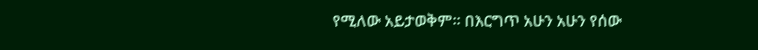የሚለው አይታወቅም፡፡ በእርግጥ አሁን አሁን የሰው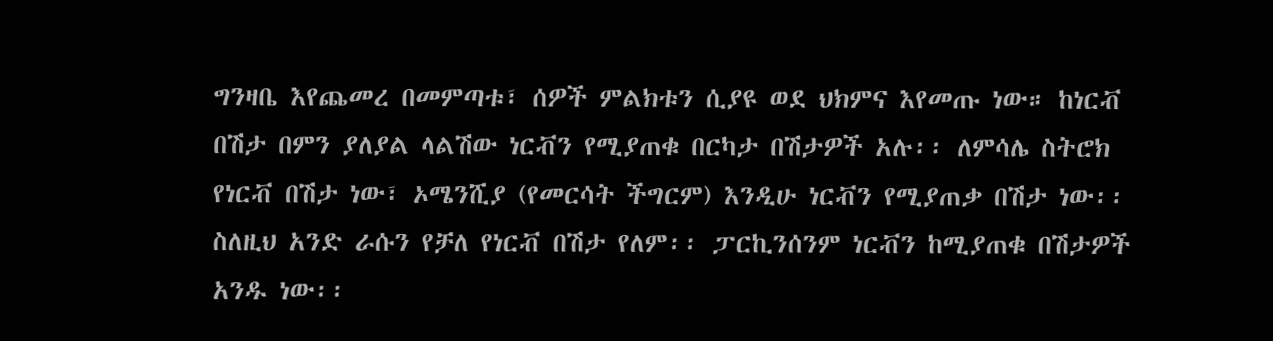ግንዛቤ እየጨመረ በመምጣቱ፣ ሰዎች ምልክቱን ሲያዩ ወደ ህክምና እየመጡ ነው። ከነርቭ በሽታ በምን ያለያል ላልሽው ነርቭን የሚያጠቁ በርካታ በሽታዎች አሉ፡፡ ለምሳሌ ስትሮክ የነርቭ በሽታ ነው፣ ኦሜንሺያ (የመርሳት ችግርም) እንዲሁ ነርቭን የሚያጠቃ በሽታ ነው፡፡
ስለዚህ አንድ ራሱን የቻለ የነርቭ በሽታ የለም፡፡ ፓርኪንሰንም ነርቭን ከሚያጠቁ በሽታዎች አንዱ ነው፡፡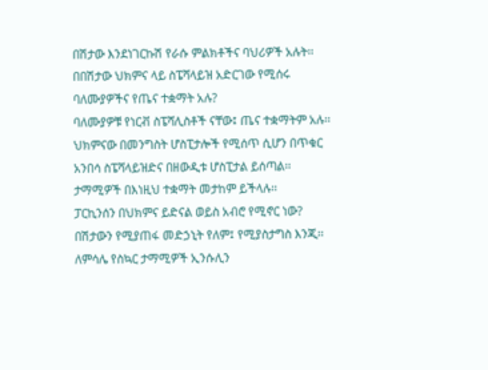በሽታው እንደነገርኩሽ የራሱ ምልክቶችና ባህሪዎች አሉት፡፡
በበሽታው ህክምና ላይ ስፔሻላይዝ አድርገው የሚሰሩ ባለሙያዎችና የጤና ተቋማት አሉ?
ባለሙያዎቹ የነርቭ ስፔሻሊስቶች ናቸው፤ ጤና ተቋማትም አሉ፡፡ ህክምናው በመንግስት ሆስፒታሎች የሚሰጥ ሲሆን በጥቁር አንበሳ ስፔሻላይዝድና በዘውዲቱ ሆስፒታል ይሰጣል፡፡ ታማሚዎች በእነዚህ ተቋማት መታከም ይችላሉ፡፡
ፓርኪንሰን በህክምና ይድናል ወይስ አብሮ የሚኖር ነው?
በሽታውን የሚያጠፋ መድኃኒት የለም፤ የሚያስታግስ እንጂ፡፡ ለምሳሌ የስኳር ታማሚዎች ኢንሱሊን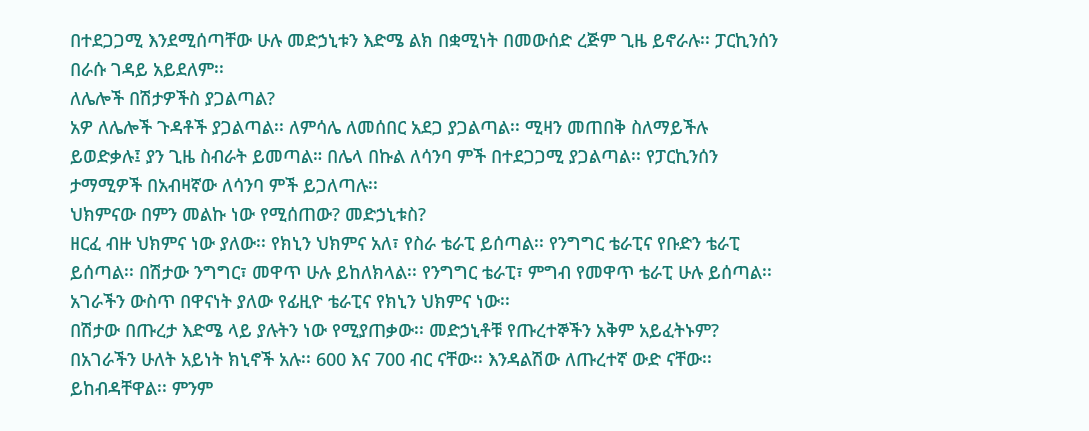በተደጋጋሚ እንደሚሰጣቸው ሁሉ መድኃኒቱን እድሜ ልክ በቋሚነት በመውሰድ ረጅም ጊዜ ይኖራሉ፡፡ ፓርኪንሰን በራሱ ገዳይ አይደለም፡፡
ለሌሎች በሽታዎችስ ያጋልጣል?
አዎ ለሌሎች ጉዳቶች ያጋልጣል፡፡ ለምሳሌ ለመሰበር አደጋ ያጋልጣል፡፡ ሚዛን መጠበቅ ስለማይችሉ ይወድቃሉ፤ ያን ጊዜ ስብራት ይመጣል። በሌላ በኩል ለሳንባ ምች በተደጋጋሚ ያጋልጣል፡፡ የፓርኪንሰን ታማሚዎች በአብዛኛው ለሳንባ ምች ይጋለጣሉ፡፡
ህክምናው በምን መልኩ ነው የሚሰጠው? መድኃኒቱስ?
ዘርፈ ብዙ ህክምና ነው ያለው፡፡ የክኒን ህክምና አለ፣ የስራ ቴራፒ ይሰጣል፡፡ የንግግር ቴራፒና የቡድን ቴራፒ ይሰጣል፡፡ በሽታው ንግግር፣ መዋጥ ሁሉ ይከለክላል፡፡ የንግግር ቴራፒ፣ ምግብ የመዋጥ ቴራፒ ሁሉ ይሰጣል፡፡ አገራችን ውስጥ በዋናነት ያለው የፊዚዮ ቴራፒና የክኒን ህክምና ነው፡፡
በሽታው በጡረታ እድሜ ላይ ያሉትን ነው የሚያጠቃው፡፡ መድኃኒቶቹ የጡረተኞችን አቅም አይፈትኑም?
በአገራችን ሁለት አይነት ክኒኖች አሉ፡፡ 600 እና 700 ብር ናቸው፡፡ እንዳልሽው ለጡረተኛ ውድ ናቸው፡፡ ይከብዳቸዋል፡፡ ምንም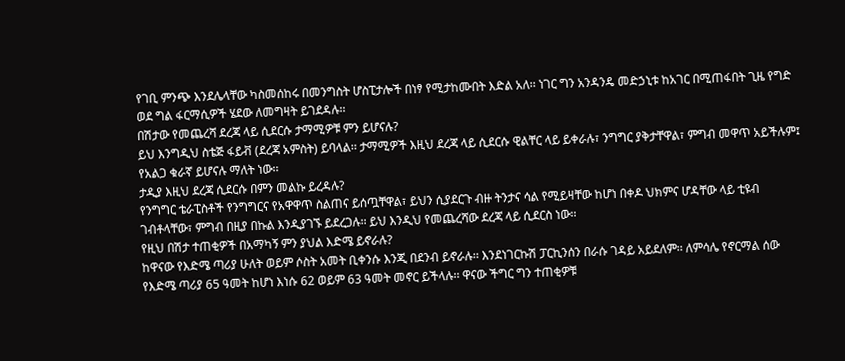የገቢ ምንጭ እንደሌላቸው ካስመሰከሩ በመንግስት ሆስፒታሎች በነፃ የሚታከሙበት እድል አለ፡፡ ነገር ግን አንዳንዴ መድኃኒቱ ከአገር በሚጠፋበት ጊዜ የግድ ወደ ግል ፋርማሲዎች ሄደው ለመግዛት ይገደዳሉ፡፡
በሽታው የመጨረሻ ደረጃ ላይ ሲደርሱ ታማሚዎቹ ምን ይሆናሉ?
ይህ እንግዲህ ስቴጅ ፋይቭ (ደረጃ አምስት) ይባላል፡፡ ታማሚዎች እዚህ ደረጃ ላይ ሲደርሱ ዊልቸር ላይ ይቀራሉ፣ ንግግር ያቅታቸዋል፣ ምግብ መዋጥ አይችሉም፤ የአልጋ ቁራኛ ይሆናሉ ማለት ነው፡፡
ታዲያ እዚህ ደረጃ ሲደርሱ በምን መልኩ ይረዳሉ?
የንግግር ቴራፒስቶች የንግግርና የአዋዋጥ ስልጠና ይሰጧቸዋል፣ ይህን ሲያደርጉ ብዙ ትንታና ሳል የሚይዛቸው ከሆነ በቀዶ ህክምና ሆዳቸው ላይ ቲዩብ ገብቶላቸው፣ ምግብ በዚያ በኩል እንዲያገኙ ይደረጋሉ፡፡ ይህ እንዲህ የመጨረሻው ደረጃ ላይ ሲደርስ ነው፡፡
የዚህ በሽታ ተጠቂዎች በአማካኝ ምን ያህል እድሜ ይኖራሉ?
ከዋናው የእድሜ ጣሪያ ሁለት ወይም ሶስት አመት ቢቀንሱ እንጂ በደንብ ይኖራሉ፡፡ እንደነገርኩሽ ፓርኪንሰን በራሱ ገዳይ አይደለም፡፡ ለምሳሌ የኖርማል ሰው የእድሜ ጣሪያ 65 ዓመት ከሆነ እነሱ 62 ወይም 63 ዓመት መኖር ይችላሉ፡፡ ዋናው ችግር ግን ተጠቂዎቹ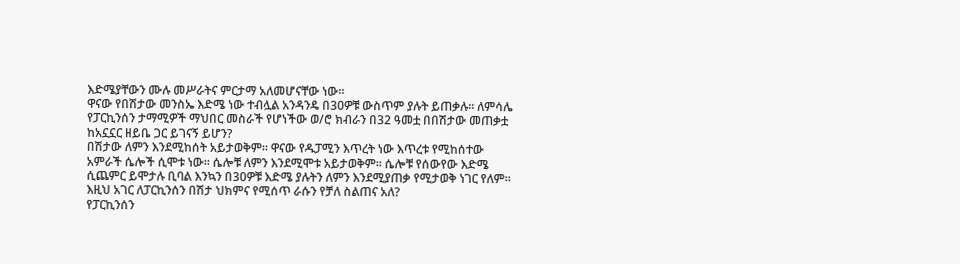እድሜያቸውን ሙሉ መሥራትና ምርታማ አለመሆናቸው ነው፡፡
ዋናው የበሽታው መንስኤ እድሜ ነው ተብሏል አንዳንዴ በ30ዎቹ ውስጥም ያሉት ይጠቃሉ፡፡ ለምሳሌ የፓርኪንሰን ታማሚዎች ማህበር መስራች የሆነችው ወ/ሮ ክብራን በ32 ዓመቷ በበሽታው መጠቃቷ ከአኗኗር ዘይቤ ጋር ይገናኝ ይሆን?
በሽታው ለምን እንደሚከሰት አይታወቅም፡፡ ዋናው የዱፓሚን እጥረት ነው እጥረቱ የሚከሰተው አምራች ሴሎች ሲሞቱ ነው፡፡ ሴሎቹ ለምን እንደሚሞቱ አይታወቅም፡፡ ሴሎቹ የሰውየው እድሜ ሲጨምር ይሞታሉ ቢባል እንኳን በ30ዎቹ እድሜ ያሉትን ለምን እንደሚያጠቃ የሚታወቅ ነገር የለም፡፡
እዚህ አገር ለፓርኪንሰን በሽታ ህክምና የሚሰጥ ራሱን የቻለ ስልጠና አለ?
የፓርኪንሰን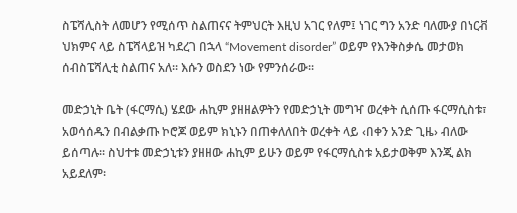ስፔሻሊስት ለመሆን የሚሰጥ ስልጠናና ትምህርት እዚህ አገር የለም፤ ነገር ግን አንድ ባለሙያ በነርቭ ህክምና ላይ ስፔሻላይዝ ካደረገ በኋላ “Movement disorder” ወይም የእንቅስቃሴ መታወክ ሰብስፔሻሊቲ ስልጠና አለ፡፡ እሱን ወስደን ነው የምንሰራው፡፡

መድኃኒት ቤት (ፋርማሲ) ሄደው ሐኪም ያዘዘልዎትን የመድኃኒት መግዣ ወረቀት ሲሰጡ ፋርማሲስቱ፣ አወሳሰዱን በብልቃጡ ኮሮጆ ወይም ክኒኑን በጠቀለለበት ወረቀት ላይ ‹በቀን አንድ ጊዜ› ብለው ይሰጣሉ፡፡ ስህተቱ መድኃኒቱን ያዘዘው ሐኪም ይሁን ወይም የፋርማሲስቱ አይታወቅም እንጂ ልክ አይደለም፡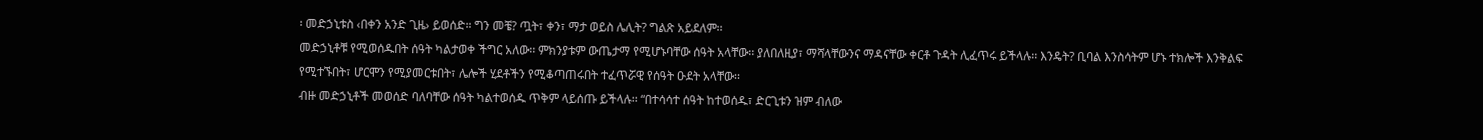፡ መድኃኒቱስ ‹በቀን አንድ ጊዜ› ይወሰድ። ግን መቼ? ጧት፣ ቀን፣ ማታ ወይስ ሌሊት? ግልጽ አይደለም፡፡
መድኃኒቶቹ የሚወሰዱበት ሰዓት ካልታወቀ ችግር አለው፡፡ ምክንያቱም ውጤታማ የሚሆኑባቸው ሰዓት አላቸው፡፡ ያለበለዚያ፣ ማሻላቸውንና ማዳናቸው ቀርቶ ጉዳት ሊፈጥሩ ይችላሉ፡፡ እንዴት? ቢባል እንስሳትም ሆኑ ተክሎች እንቅልፍ የሚተኙበት፣ ሆርሞን የሚያመርቱበት፣ ሌሎች ሂደቶችን የሚቆጣጠሩበት ተፈጥሯዊ የሰዓት ዑደት አላቸው፡፡
ብዙ መድኃኒቶች መወሰድ ባለባቸው ሰዓት ካልተወሰዱ ጥቅም ላይሰጡ ይችላሉ፡፡ “በተሳሳተ ሰዓት ከተወሰዱ፣ ድርጊቱን ዝም ብለው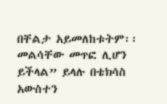በቸልታ አይመለከቱትም፡፡ መልሳቸው መጥፎ ሊሆን ይችላል” ይላሉ በቴክሳስ አውስተን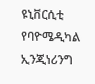ዩኒቨርሲቲ የባዮሜዲካል ኢንጂነሪንግ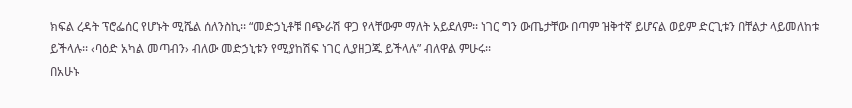ክፍል ረዳት ፕሮፌሰር የሆኑት ሚሼል ሰለንስኪ፡፡ “መድኃኒቶቹ በጭራሽ ዋጋ የላቸውም ማለት አይደለም፡፡ ነገር ግን ውጤታቸው በጣም ዝቅተኛ ይሆናል ወይም ድርጊቱን በቸልታ ላይመለከቱ ይችላሉ፡፡ ‹ባዕድ አካል መጣብን› ብለው መድኃኒቱን የሚያከሽፍ ነገር ሊያዘጋጁ ይችላሉ” ብለዋል ምሁሩ፡፡
በአሁኑ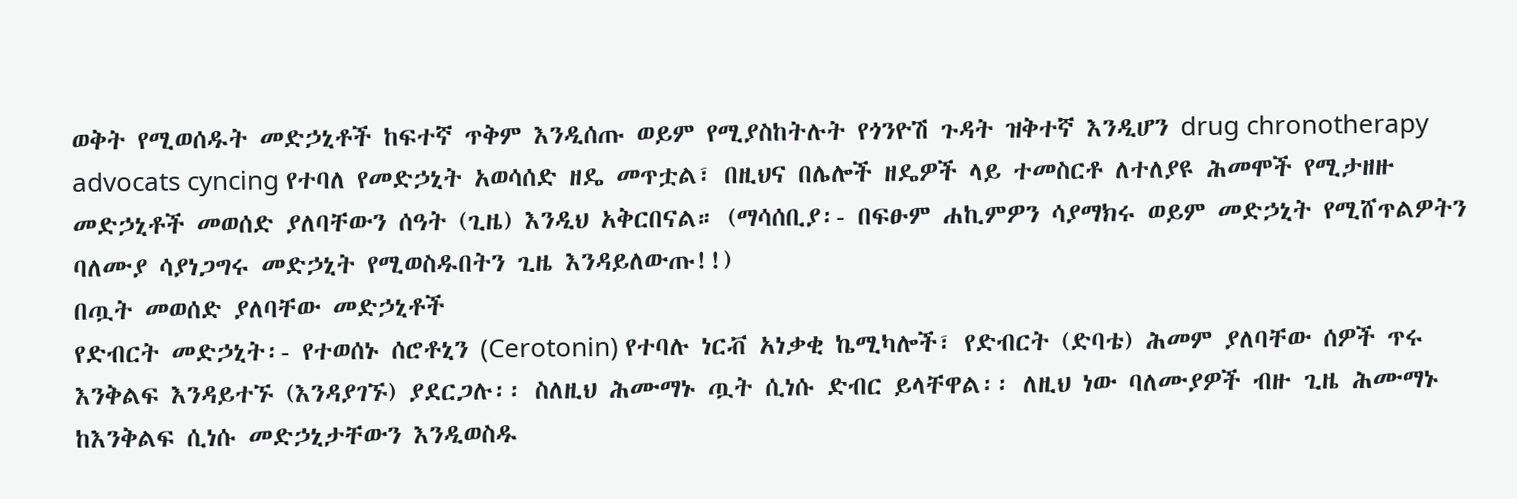ወቅት የሚወሰዱት መድኃኒቶች ከፍተኛ ጥቅም እንዲሰጡ ወይም የሚያስከትሉት የጎንዮሽ ጉዳት ዝቅተኛ እንዲሆን drug chronotherapy advocats cyncing የተባለ የመድኃኒት አወሳሰድ ዘዴ መጥቷል፣ በዚህና በሌሎች ዘዴዎች ላይ ተመስርቶ ለተለያዩ ሕመሞች የሚታዘዙ መድኃኒቶች መወሰድ ያለባቸውን ሰዓት (ጊዜ) እንዲህ አቅርበናል። (ማሳሰቢያ፡- በፍፁም ሐኪምዎን ሳያማክሩ ወይም መድኃኒት የሚሸጥልዎትን ባለሙያ ሳያነጋግሩ መድኃኒት የሚወስዱበትን ጊዜ እንዳይለውጡ!!)
በጧት መወሰድ ያለባቸው መድኃኒቶች
የድብርት መድኃኒት፡- የተወሰኑ ሰሮቶኒን (Cerotonin) የተባሉ ነርቭ አነቃቂ ኬሚካሎች፣ የድብርት (ድባቴ) ሕመም ያለባቸው ሰዎች ጥሩ እንቅልፍ እንዳይተኙ (እንዳያገኙ) ያደርጋሉ፡፡ ስለዚህ ሕሙማኑ ጧት ሲነሱ ድብር ይላቸዋል፡፡ ለዚህ ነው ባለሙያዎች ብዙ ጊዜ ሕሙማኑ ከእንቅልፍ ሲነሱ መድኃኒታቸውን እንዲወስዱ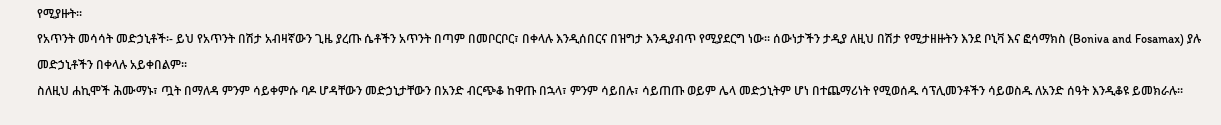የሚያዙት፡፡
የአጥንት መሳሳት መድኃኒቶች፡- ይህ የአጥንት በሽታ አብዛኛውን ጊዜ ያረጡ ሴቶችን አጥንት በጣም በመቦርቦር፣ በቀላሉ እንዲሰበርና በዝግታ እንዲያብጥ የሚያደርግ ነው፡፡ ሰውነታችን ታዲያ ለዚህ በሽታ የሚታዘዙትን እንደ ቦኒቫ እና ፎሳማክስ (Boniva and Fosamax) ያሉ መድኃኒቶችን በቀላሉ አይቀበልም፡፡
ስለዚህ ሐኪሞች ሕሙማኑ፣ ጧት በማለዳ ምንም ሳይቀምሱ ባዶ ሆዳቸውን መድኃኒታቸውን በአንድ ብርጭቆ ከዋጡ በኋላ፣ ምንም ሳይበሉ፣ ሳይጠጡ ወይም ሌላ መድኃኒትም ሆነ በተጨማሪነት የሚወሰዱ ሳፕሊመንቶችን ሳይወስዱ ለአንድ ሰዓት እንዲቆዩ ይመክራሉ፡፡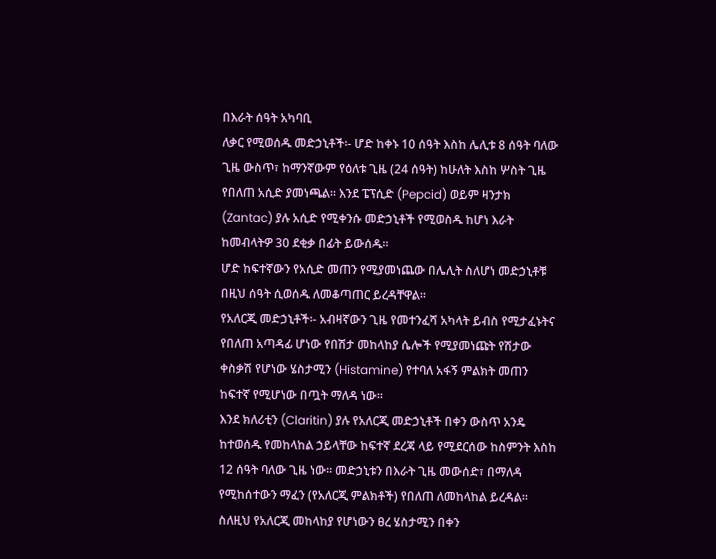በእራት ሰዓት አካባቢ
ለቃር የሚወሰዱ መድኃኒቶች፡- ሆድ ከቀኑ 10 ሰዓት እስከ ሌሊቱ 8 ሰዓት ባለው ጊዜ ውስጥ፣ ከማንኛውም የዕለቱ ጊዜ (24 ሰዓት) ከሁለት እስከ ሦስት ጊዜ የበለጠ አሲድ ያመነጫል፡፡ እንደ ፔፕሲድ (Pepcid) ወይም ዛንታክ (Zantac) ያሉ አሲድ የሚቀንሱ መድኃኒቶች የሚወስዱ ከሆነ እራት ከመብላትዎ 30 ደቂቃ በፊት ይውሰዱ፡፡
ሆድ ከፍተኛውን የአሲድ መጠን የሚያመነጨው በሌሊት ስለሆነ መድኃኒቶቹ በዚህ ሰዓት ሲወሰዱ ለመቆጣጠር ይረዳቸዋል፡፡
የአለርጂ መድኃኒቶች፡- አብዛኛውን ጊዜ የመተንፈሻ አካላት ይብስ የሚታፈኑትና የበለጠ አጣዳፊ ሆነው የበሽታ መከላከያ ሴሎች የሚያመነጩት የሽታው ቀስቃሽ የሆነው ሄስታሚን (Histamine) የተባለ አፋኝ ምልክት መጠን ከፍተኛ የሚሆነው በጧት ማለዳ ነው፡፡
እንደ ክለሪቲን (Claritin) ያሉ የአለርጂ መድኃኒቶች በቀን ውስጥ አንዴ ከተወሰዱ የመከላከል ኃይላቸው ከፍተኛ ደረጃ ላይ የሚደርሰው ከስምንት እስከ 12 ሰዓት ባለው ጊዜ ነው፡፡ መድኃኒቱን በእራት ጊዜ መውሰድ፣ በማለዳ የሚከሰተውን ማፈን (የአለርጂ ምልክቶች) የበለጠ ለመከላከል ይረዳል፡፡ ስለዚህ የአለርጂ መከላከያ የሆነውን ፀረ ሄስታሚን በቀን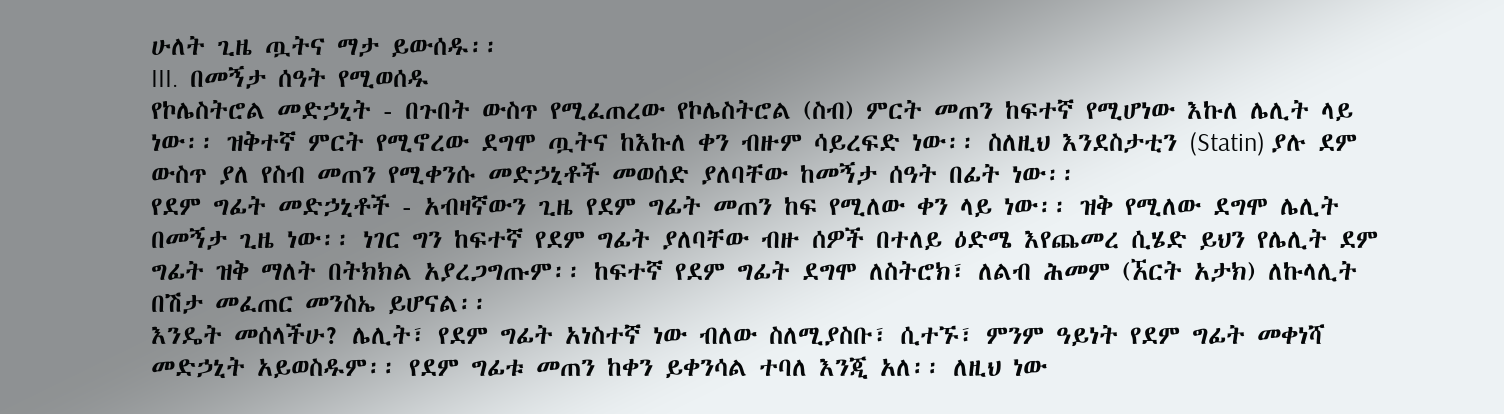ሁለት ጊዜ ጧትና ማታ ይውሰዱ፡፡
III.  በመኝታ ሰዓት የሚወሰዱ
የኮሌስትሮል መድኃኒት - በጉበት ውስጥ የሚፈጠረው የኮሌስትሮል (ስብ) ምርት መጠን ከፍተኛ የሚሆነው እኩለ ሌሊት ላይ ነው፡፡ ዝቅተኛ ምርት የሚኖረው ደግሞ ጧትና ከእኩለ ቀን ብዙም ሳይረፍድ ነው፡፡ ስለዚህ እንደስታቲን (Statin) ያሉ ደም ውስጥ ያለ የስብ መጠን የሚቀንሱ መድኃኒቶች መወሰድ ያለባቸው ከመኝታ ሰዓት በፊት ነው፡፡
የደም ግፊት መድኃኒቶች - አብዛኛውን ጊዜ የደም ግፊት መጠን ከፍ የሚለው ቀን ላይ ነው፡፡ ዝቅ የሚለው ደግሞ ሌሊት በመኝታ ጊዜ ነው፡፡ ነገር ግን ከፍተኛ የደም ግፊት ያለባቸው ብዙ ሰዎች በተለይ ዕድሜ እየጨመረ ሲሄድ ይህን የሌሊት ደም ግፊት ዝቅ ማለት በትክክል አያረጋግጡም፡፡ ከፍተኛ የደም ግፊት ደግሞ ለስትሮክ፣ ለልብ ሕመም (ኧርት አታክ) ለኩላሊት በሽታ መፈጠር መንስኤ ይሆናል፡፡
እንዴት መሰላችሁ? ሌሊት፣ የደም ግፊት አነስተኛ ነው ብለው ስለሚያስቡ፣ ሲተኙ፣ ምንም ዓይነት የደም ግፊት መቀነሻ መድኃኒት አይወስዱም፡፡ የደም ግፊቱ መጠን ከቀን ይቀንሳል ተባለ እንጂ አለ፡፡ ለዚህ ነው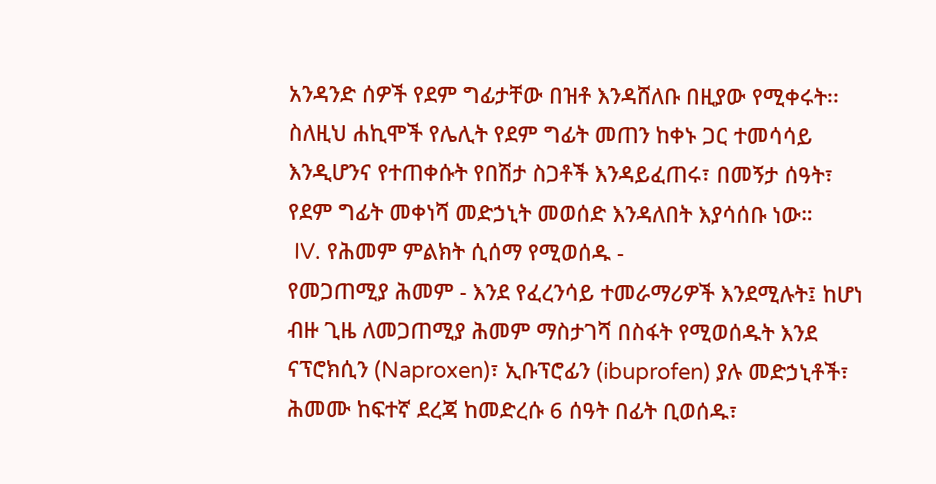አንዳንድ ሰዎች የደም ግፊታቸው በዝቶ እንዳሸለቡ በዚያው የሚቀሩት፡፡
ስለዚህ ሐኪሞች የሌሊት የደም ግፊት መጠን ከቀኑ ጋር ተመሳሳይ እንዲሆንና የተጠቀሱት የበሽታ ስጋቶች እንዳይፈጠሩ፣ በመኝታ ሰዓት፣ የደም ግፊት መቀነሻ መድኃኒት መወሰድ እንዳለበት እያሳሰቡ ነው።
 IV. የሕመም ምልክት ሲሰማ የሚወሰዱ -
የመጋጠሚያ ሕመም - እንደ የፈረንሳይ ተመራማሪዎች እንደሚሉት፤ ከሆነ ብዙ ጊዜ ለመጋጠሚያ ሕመም ማስታገሻ በስፋት የሚወሰዱት እንደ ናፕሮክሲን (Naproxen)፣ ኢቡፕሮፊን (ibuprofen) ያሉ መድኃኒቶች፣ ሕመሙ ከፍተኛ ደረጃ ከመድረሱ 6 ሰዓት በፊት ቢወሰዱ፣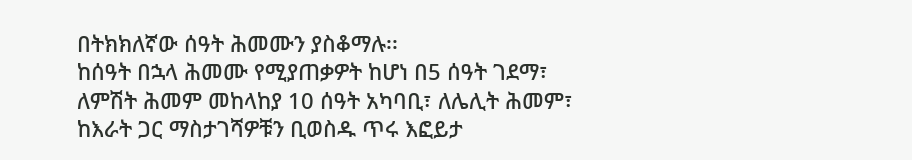በትክክለኛው ሰዓት ሕመሙን ያስቆማሉ፡፡
ከሰዓት በኋላ ሕመሙ የሚያጠቃዎት ከሆነ በ5 ሰዓት ገደማ፣ ለምሽት ሕመም መከላከያ 10 ሰዓት አካባቢ፣ ለሌሊት ሕመም፣ ከእራት ጋር ማስታገሻዎቹን ቢወስዱ ጥሩ እፎይታ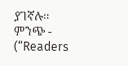ያገኛሉ፡፡
ምንጭ - (“Readers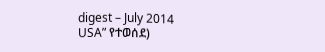digest – July 2014
USA” የተወሰደ)